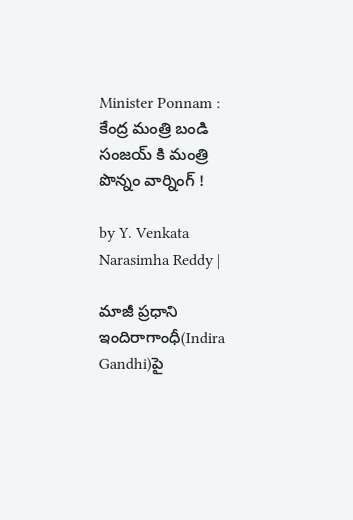Minister Ponnam : కేంద్ర మంత్రి బండి సంజయ్ కి మంత్రి పొన్నం వార్నింగ్ !

by Y. Venkata Narasimha Reddy |

మాజీ ప్రధాని ఇందిరాగాంధీ(Indira Gandhi)పై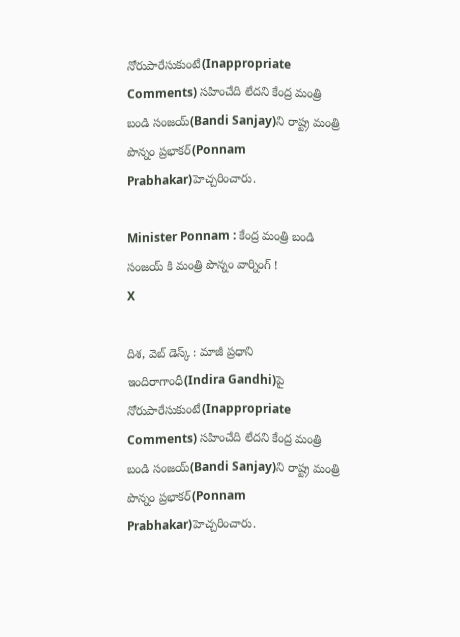నోరుపారేసుకుంటే(Inappropriate Comments) సహించేది లేదని కేంద్ర మంత్రి బండి సంజయ్(Bandi Sanjay)ని రాష్ట్ర మంత్రి పొన్నం ప్రభాకర్(Ponnam Prabhakar)హెచ్చరించారు.

Minister Ponnam : కేంద్ర మంత్రి బండి సంజయ్ కి మంత్రి పొన్నం వార్నింగ్ !
X

దిశ, వెబ్ డెస్క్ : మాజీ ప్రధాని ఇందిరాగాంధీ(Indira Gandhi)పై నోరుపారేసుకుంటే(Inappropriate Comments) సహించేది లేదని కేంద్ర మంత్రి బండి సంజయ్(Bandi Sanjay)ని రాష్ట్ర మంత్రి పొన్నం ప్రభాకర్(Ponnam Prabhakar)హెచ్చరించారు.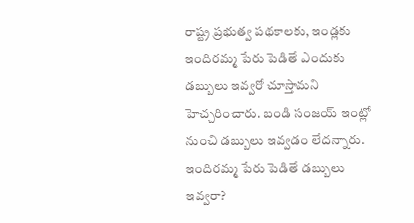రాష్ట్ర ప్రభుత్వ పథకాలకు, ఇండ్లకు ఇందిరమ్మ పేరు పెడితే ఎందుకు డబ్బులు ఇవ్వరో చూస్తామని హెచ్చరించారు. బండి సంజయ్ ఇంట్లో నుంచి డబ్బులు ఇవ్వడం లేదన్నారు. ఇందిరమ్మ పేరు పెడితే డబ్బులు ఇవ్వరా?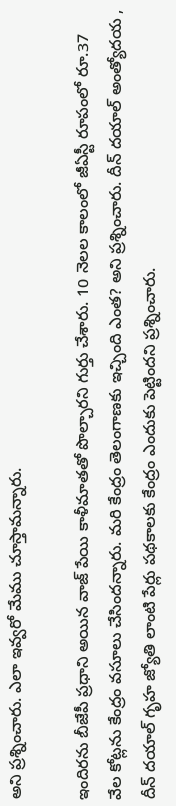అని ప్రశ్నించారు. ఎలా ఇవ్వరో మేము చూస్తామన్నారు.

ఇందిరను బీజేపీ ప్రధాని అయిన వాజ్ పేయి కాళీమాతతో పొల్చారని గుర్తు చేశారు. 10 నెలల కాలంలో జీఏస్టీ రూపంలో రూ.37 వేల కోట్లను కేంద్రం వసూలు చేసిందన్నారు. మరి కేంద్రం తెలంగాణకు ఇచ్చింది ఎంత? అని ప్రశ్నించారు. దీన్ దయాల్ అంత్యోదయ , దీన్ దయాల్ గృహ జ్యోతి లాంటి పేర్లు పథకాలకు కేంద్రం ఎందుకు పెట్టిందని ప్రశ్నించారు.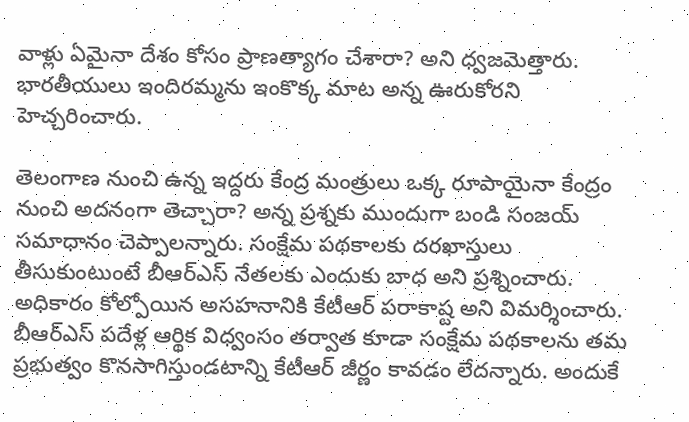వాళ్లు ఏమైనా దేశం కోసం ప్రాణత్యాగం చేశారా? అని ధ్వజమెత్తారు. భారతీయులు ఇందిరమ్మను ఇంకొక్క మాట అన్న ఊరుకోరని హెచ్చరించారు.

తెలంగాణ నుంచి ఉన్న ఇద్దరు కేంద్ర మంత్రులు ఒక్క రూపాయైనా కేంద్రం నుంచి అదనంగా తెచ్చారా? అన్న ప్రశ్నకు ముందుగా బండి సంజయ్ సమాధానం చెప్పాలన్నారు. సంక్షేమ పథకాలకు దరఖాస్తులు తీసుకుంటుంటే బీఆర్ఎస్ నేతలకు ఎందుకు బాధ అని ప్రశ్నించారు. అధికారం కోల్పోయిన అసహనానికి కేటీఆర్ పరాకాష్ట అని విమర్శించారు. బీఆర్ఎస్ పదేళ్ల ఆర్థిక విధ్వంసం తర్వాత కూడా సంక్షేమ పథకాలను తమ ప్రభుత్వం కొనసాగిస్తుండటాన్ని కేటీఆర్ జీర్ణం కావడం లేదన్నారు. అందుకే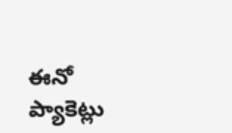ఈనో ప్యాకెట్లు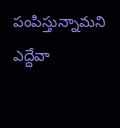పంపిస్తున్నామని ఎద్దేవా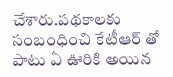చేశారు.పథకాలకు సంబంధించి కేటీఆర్ తో పాటు ఏ ఊరికి అయిన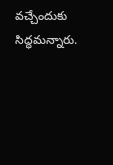వచ్చేందుకు సిద్ధమన్నారు.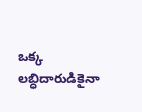ఒక్క లబ్ధిదారుడికైనా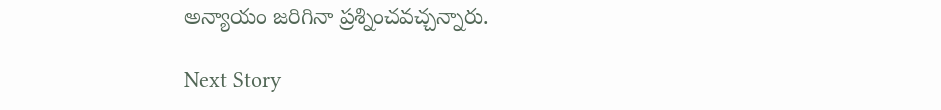అన్యాయం జరిగినా ప్రశ్నించవచ్చన్నారు.

Next Story